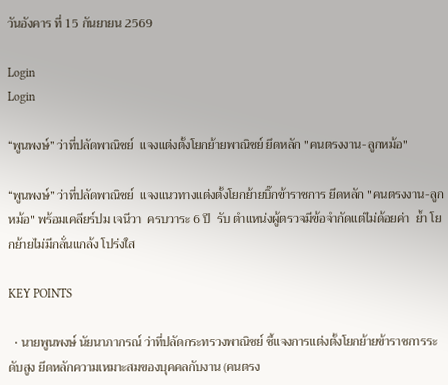วันอังคาร ที่ 15 กันยายน 2569

Login
Login

“พูนพงษ์” ว่าที่ปลัดพาณิชย์  แจงแต่งตั้งโยกย้ายพาณิชย์ ยึดหลัก "คนตรงงาน-ลูกหม้อ"

“พูนพงษ์” ว่าที่ปลัดพาณิชย์  แจงแนวทางแต่งตั้งโยกย้ายบิ๊กข้าราชการ ยึดหลัก "คนตรงงาน-ลูกหม้อ" พร้อมเคลียร์ปม เจนีวา  ครบวาระ 6 ปี  รับ ตำแหน่งผู้ตรวจมีข้อจำกัดแต่ไม่ด้อยค่า  ย้ำ โยกย้ายไม่มีกลั่นแกล้ง โปร่งใส

KEY POINTS

  • นายพูนพงษ์ นัยนาภากรณ์ ว่าที่ปลัดกระทรวงพาณิชย์ ชี้แจงการแต่งตั้งโยกย้ายข้าราชการระดับสูง ยึดหลักความเหมาะสมของบุคคลกับงาน (คนตรง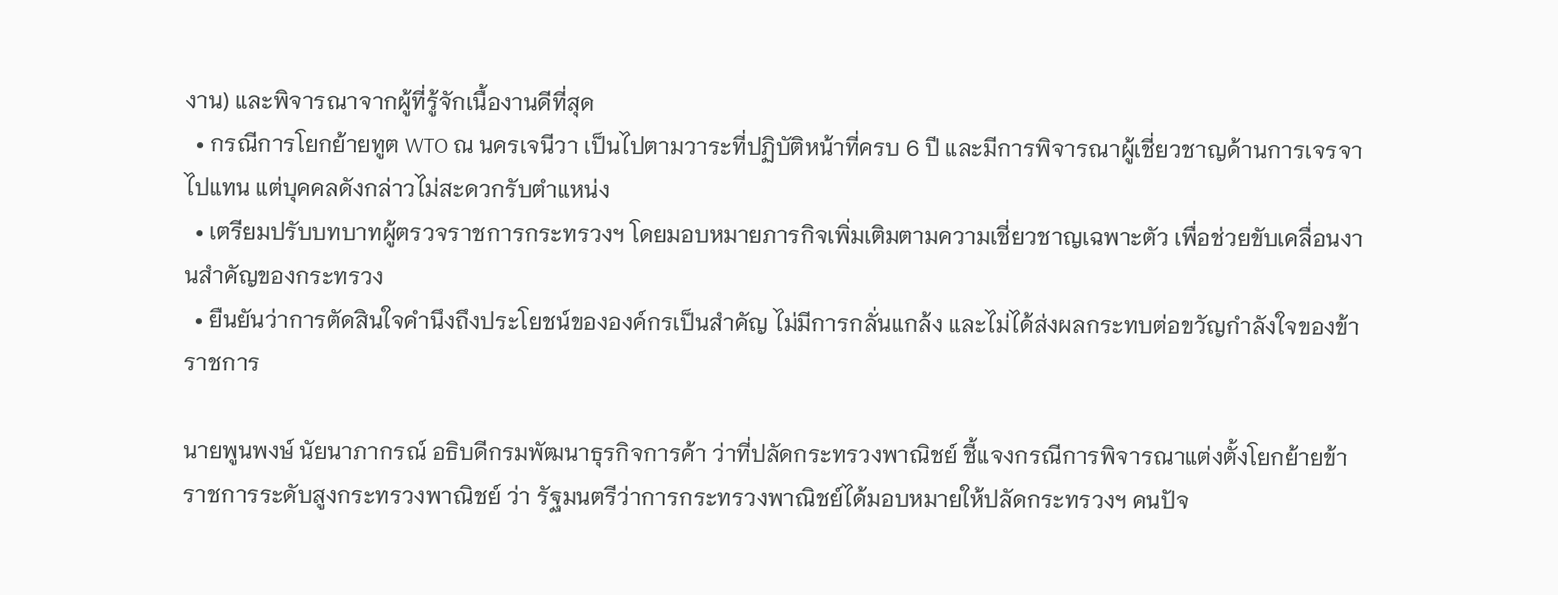งาน) และพิจารณาจากผู้ที่รู้จักเนื้องานดีที่สุด
  • กรณีการโยกย้ายทูต WTO ณ นครเจนีวา เป็นไปตามวาระที่ปฏิบัติหน้าที่ครบ 6 ปี และมีการพิจารณาผู้เชี่ยวชาญด้านการเจรจาไปแทน แต่บุคคลดังกล่าวไม่สะดวกรับตำแหน่ง
  • เตรียมปรับบทบาทผู้ตรวจราชการกระทรวงฯ โดยมอบหมายภารกิจเพิ่มเติมตามความเชี่ยวชาญเฉพาะตัว เพื่อช่วยขับเคลื่อนงานสำคัญของกระทรวง
  • ยืนยันว่าการตัดสินใจคำนึงถึงประโยชน์ขององค์กรเป็นสำคัญ ไม่มีการกลั่นแกล้ง และไม่ได้ส่งผลกระทบต่อขวัญกำลังใจของข้าราชการ

นายพูนพงษ์ นัยนาภากรณ์ อธิบดีกรมพัฒนาธุรกิจการค้า ว่าที่ปลัดกระทรวงพาณิชย์ ชี้แจงกรณีการพิจารณาแต่งตั้งโยกย้ายข้าราชการระดับสูงกระทรวงพาณิชย์ ว่า รัฐมนตรีว่าการกระทรวงพาณิชย์ได้มอบหมายให้ปลัดกระทรวงฯ คนปัจ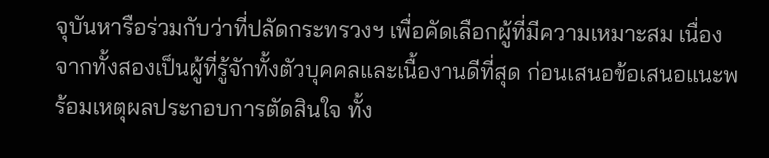จุบันหารือร่วมกับว่าที่ปลัดกระทรวงฯ เพื่อคัดเลือกผู้ที่มีความเหมาะสม เนื่องจากทั้งสองเป็นผู้ที่รู้จักทั้งตัวบุคคลและเนื้องานดีที่สุด ก่อนเสนอข้อเสนอแนะพร้อมเหตุผลประกอบการตัดสินใจ ทั้ง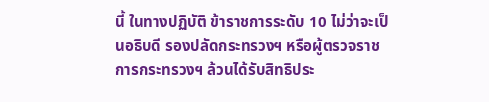นี้ ในทางปฏิบัติ ข้าราชการระดับ 10 ไม่ว่าจะเป็นอธิบดี รองปลัดกระทรวงฯ หรือผู้ตรวจราชการกระทรวงฯ ล้วนได้รับสิทธิประ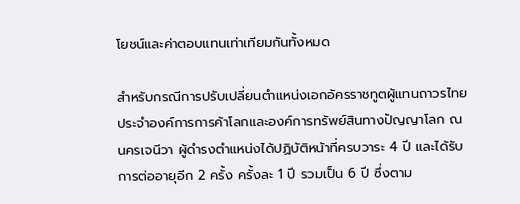โยชน์และค่าตอบแทนเท่าเทียมกันทั้งหมด

สำหรับกรณีการปรับเปลี่ยนตำแหน่งเอกอัครราชทูตผู้แทนถาวรไทยประจำองค์การการค้าโลกและองค์การทรัพย์สินทางปัญญาโลก ณ นครเจนีวา ผู้ดำรงตำแหน่งได้ปฏิบัติหน้าที่ครบวาระ 4 ปี และได้รับการต่ออายุอีก 2 ครั้ง ครั้งละ 1 ปี รวมเป็น 6 ปี ซึ่งตาม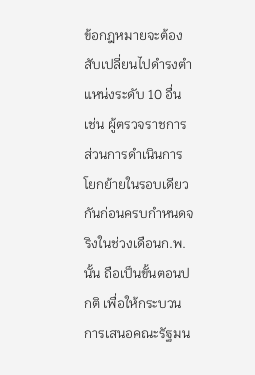ข้อกฎหมายจะต้องสับเปลี่ยนไปดำรงตำแหน่งระดับ 10 อื่น เช่น ผู้ตรวจราชการ ส่วนการดำเนินการโยกย้ายในรอบเดียวกันก่อนครบกำหนดจริงในช่วงเดือนก.พ.นั้น ถือเป็นขั้นตอนปกติ เพื่อให้กระบวนการเสนอคณะรัฐมน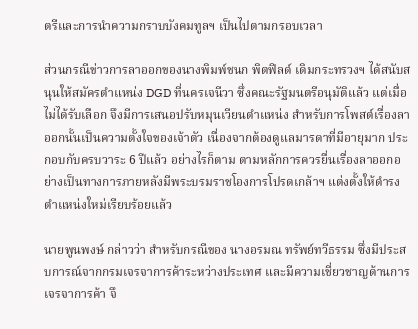ตรีและการนำความกราบบังคมทูลฯ เป็นไปตามกรอบเวลา

ส่วนกรณีข่าวการลาออกของนางพิมพ์ชนก พิตฟิลด์ เดิมกระทรวงฯ ได้สนับสนุนให้สมัครตำแหน่ง DGD ที่นครเจนีวา ซึ่งคณะรัฐมนตรีอนุมัติแล้ว แต่เมื่อไม่ได้รับเลือก จึงมีการเสนอปรับหมุนเวียนตำแหน่ง สำหรับการโพสต์เรื่องลาออกนั้นเป็นความตั้งใจของเจ้าตัว เนื่องจากต้องดูแลมารดาที่มีอายุมาก ประกอบกับครบวาระ 6 ปีแล้ว อย่างไรก็ตาม ตามหลักการควรยื่นเรื่องลาออกอย่างเป็นทางการภายหลังมีพระบรมราชโองการโปรดเกล้าฯ แต่งตั้งให้ดำรงตำแหน่งใหม่เรียบร้อยแล้ว

นายพูนพงษ์ กล่าวว่า สำหรับกรณีของ นางอรมณ ทรัพย์ทวีธรรม ซึ่งมีประสบการณ์จากกรมเจรจาการค้าระหว่างประเทศ และมีความเชี่ยวชาญด้านการเจรจาการค้า จึ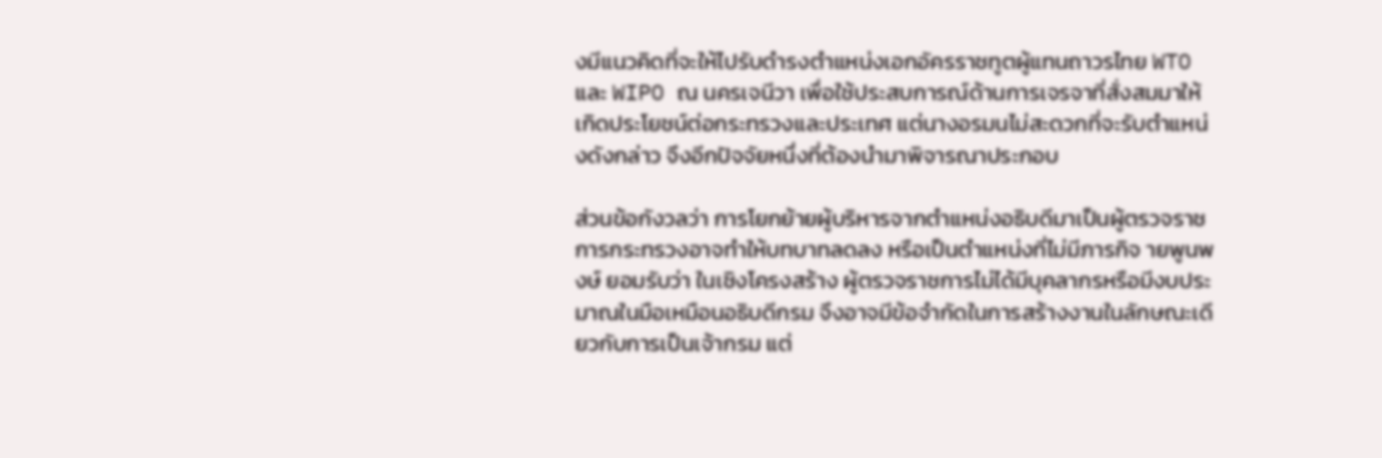งมีแนวคิดที่จะให้ไปรับดำรงตำแหน่งเอกอัครราชทูตผู้แทนถาวรไทย WTO และ WIPO ณ นครเจนีวา เพื่อใช้ประสบการณ์ด้านการเจรจาที่สั่งสมมาให้เกิดประโยชน์ต่อกระทรวงและประเทศ แต่นางอรมนไม่สะดวกที่จะรับตำแหน่งดังกล่าว จึงอีกปัจจัยหนึ่งที่ต้องนำมาพิจารณาประกอบ

ส่วนข้อกังวลว่า การโยกย้ายผู้บริหารจากตำแหน่งอธิบดีมาเป็นผู้ตรวจราชการกระทรวงอาจทำให้บทบาทลดลง หรือเป็นตำแหน่งที่ไม่มีภารกิจ ายพูนพงษ์ ยอมรับว่า ในเชิงโครงสร้าง ผู้ตรวจราชการไม่ได้มีบุคลากรหรือมีงบประมาณในมือเหมือนอธิบดีกรม จึงอาจมีข้อจำกัดในการสร้างงานในลักษณะเดียวกับการเป็นเจ้ากรม แต่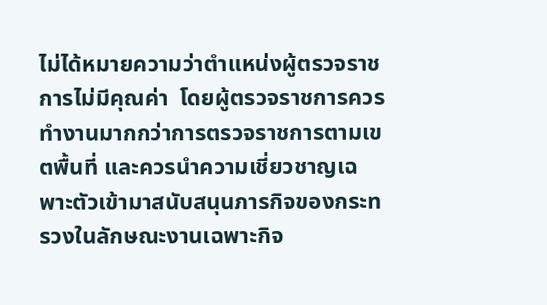ไม่ได้หมายความว่าตำแหน่งผู้ตรวจราชการไม่มีคุณค่า  โดยผู้ตรวจราชการควรทำงานมากกว่าการตรวจราชการตามเขตพื้นที่ และควรนำความเชี่ยวชาญเฉพาะตัวเข้ามาสนับสนุนภารกิจของกระทรวงในลักษณะงานเฉพาะกิจ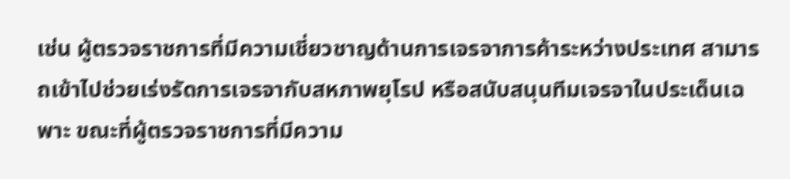เช่น ผู้ตรวจราชการที่มีความเชี่ยวชาญด้านการเจรจาการค้าระหว่างประเทศ สามารถเข้าไปช่วยเร่งรัดการเจรจากับสหภาพยุโรป หรือสนับสนุนทีมเจรจาในประเด็นเฉพาะ ขณะที่ผู้ตรวจราชการที่มีความ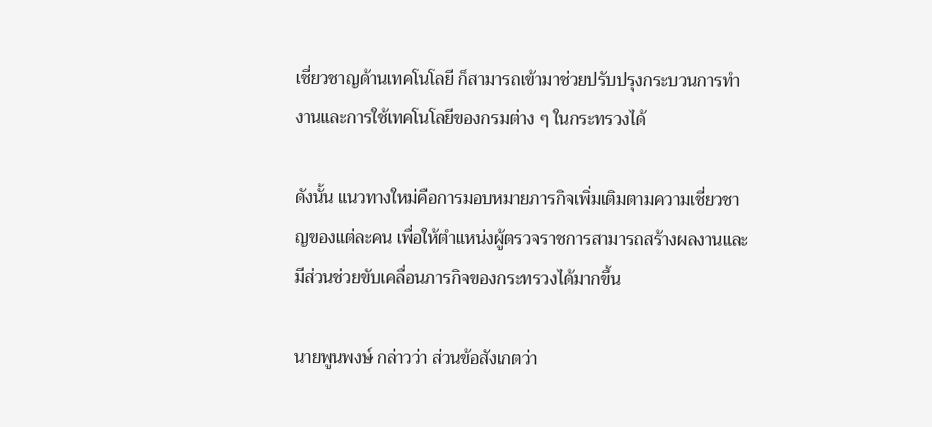เชี่ยวชาญด้านเทคโนโลยี ก็สามารถเข้ามาช่วยปรับปรุงกระบวนการทำงานและการใช้เทคโนโลยีของกรมต่าง ๆ ในกระทรวงได้

ดังนั้น แนวทางใหม่คือการมอบหมายภารกิจเพิ่มเติมตามความเชี่ยวชาญของแต่ละคน เพื่อให้ตำแหน่งผู้ตรวจราชการสามารถสร้างผลงานและมีส่วนช่วยขับเคลื่อนภารกิจของกระทรวงได้มากขึ้น

นายพูนพงษ์ กล่าวว่า ส่วนข้อสังเกตว่า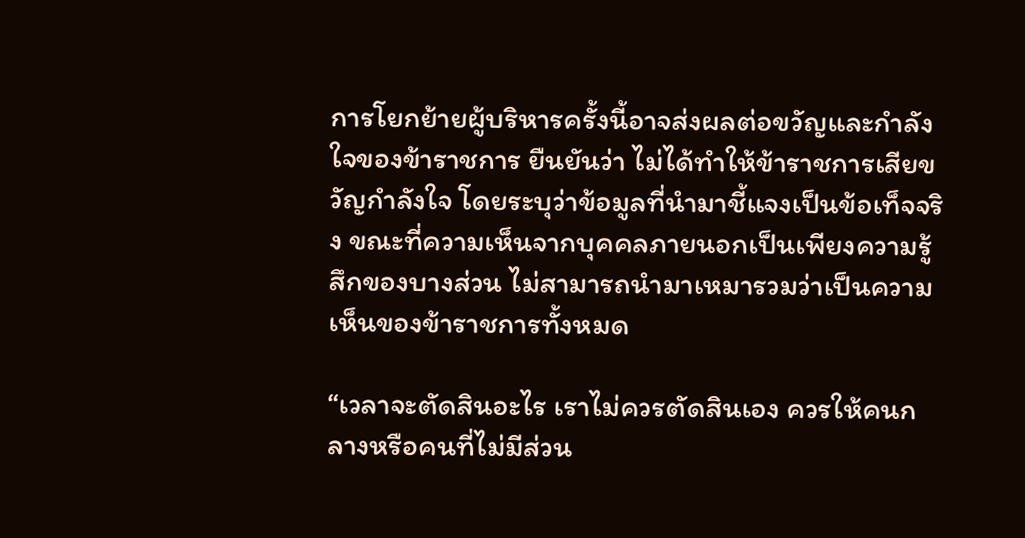การโยกย้ายผู้บริหารครั้งนี้อาจส่งผลต่อขวัญและกำลังใจของข้าราชการ ยืนยันว่า ไม่ได้ทำให้ข้าราชการเสียขวัญกำลังใจ โดยระบุว่าข้อมูลที่นำมาชี้แจงเป็นข้อเท็จจริง ขณะที่ความเห็นจากบุคคลภายนอกเป็นเพียงความรู้สึกของบางส่วน ไม่สามารถนำมาเหมารวมว่าเป็นความเห็นของข้าราชการทั้งหมด

“เวลาจะตัดสินอะไร เราไม่ควรตัดสินเอง ควรให้คนกลางหรือคนที่ไม่มีส่วน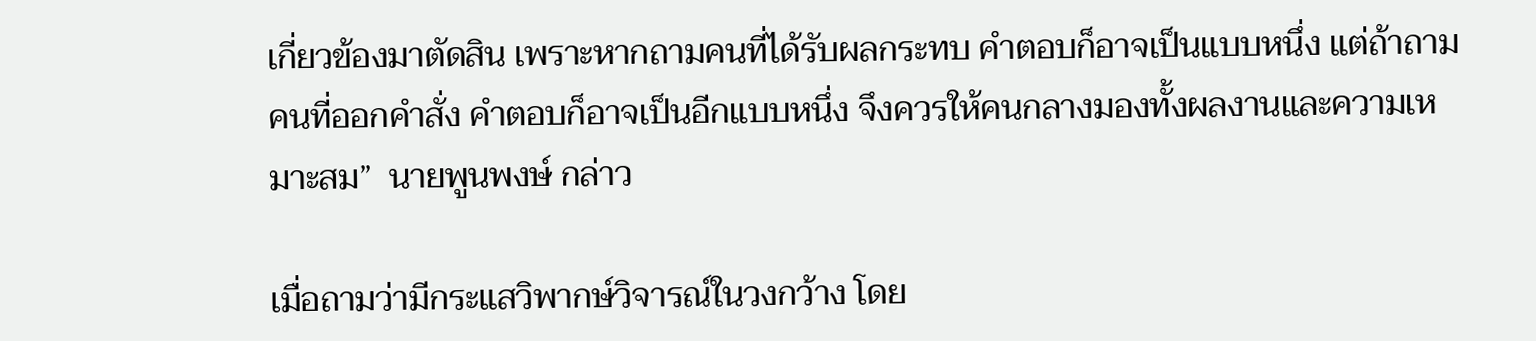เกี่ยวข้องมาตัดสิน เพราะหากถามคนที่ได้รับผลกระทบ คำตอบก็อาจเป็นแบบหนึ่ง แต่ถ้าถามคนที่ออกคำสั่ง คำตอบก็อาจเป็นอีกแบบหนึ่ง จึงควรให้คนกลางมองทั้งผลงานและความเหมาะสม”  นายพูนพงษ์ กล่าว

เมื่อถามว่ามีกระแสวิพากษ์วิจารณ์ในวงกว้าง โดย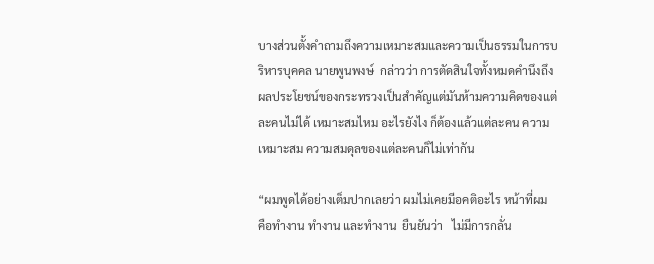บางส่วนตั้งคำถามถึงความเหมาะสมและความเป็นธรรมในการบริหารบุคคล นายพูนพงษ์  กล่าวว่า การตัดสินใจทั้งหมดคำนึงถึงผลประโยชน์ของกระทรวงเป็นสำคัญแต่มันห้ามความคิดของแต่ละคนไม่ได้ เหมาะสมไหม อะไรยังไง ก็ต้องแล้วแต่ละคน ความเหมาะสม ความสมดุลของแต่ละคนก็ไม่เท่ากัน

“ผมพูดได้อย่างเต็มปากเลยว่า ผมไม่เคยมีอคติอะไร หน้าที่ผม  คือทำงาน ทำงาน และทำงาน  ยืนยันว่า   ไม่มีการกลั่น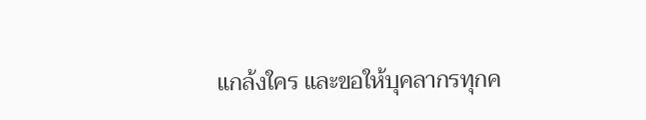แกล้งใคร และขอให้บุคลากรทุกค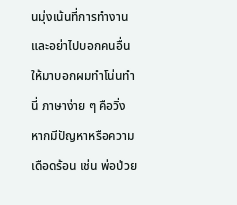นมุ่งเน้นที่การทำงาน และอย่าไปบอกคนอื่นให้มาบอกผมทำโน่นทำนี่ ภาษาง่าย ๆ คือวิ่ง หากมีปัญหาหรือความเดือดร้อน เช่น พ่อป่วย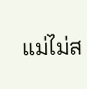แม่ไม่ส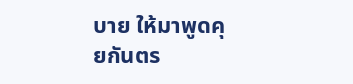บาย ให้มาพูดคุยกันตร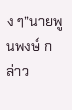ง ๆ”นายพูนพงษ์ กล่าว